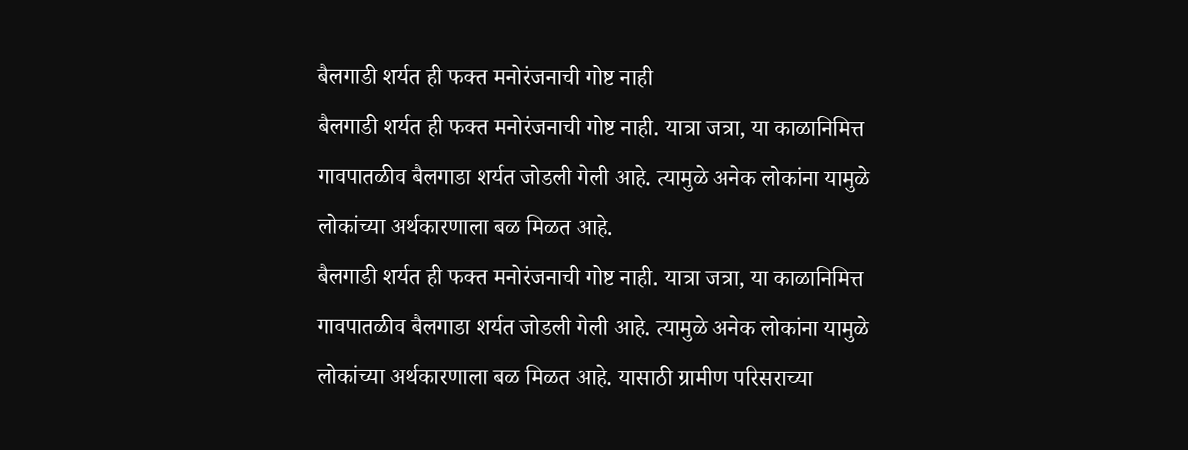बैलगाडी शर्यत ही फक्त मनोरंजनाची गोष्ट नाही
बैलगाडी शर्यत ही फक्त मनोरंजनाची गोष्ट नाही. यात्रा जत्रा, या काळानिमित्त गावपातळीव बैलगाडा शर्यत जोडली गेली आहे. त्यामुळे अनेक लोकांना यामुळे लोकांच्या अर्थकारणाला बळ मिळत आहे.
बैलगाडी शर्यत ही फक्त मनोरंजनाची गोष्ट नाही. यात्रा जत्रा, या काळानिमित्त गावपातळीव बैलगाडा शर्यत जोडली गेली आहे. त्यामुळे अनेक लोकांना यामुळे लोकांच्या अर्थकारणाला बळ मिळत आहे. यासाठी ग्रामीण परिसराच्या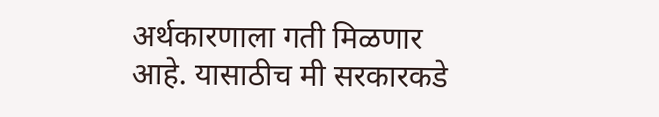अर्थकारणाला गती मिळणार आहे. यासाठीच मी सरकारकडे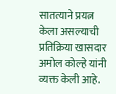सातत्याने प्रयत्न केला असल्याची प्रतिक्रिया खासदार अमोल कोल्हे यांनी व्यक्त केली आहे.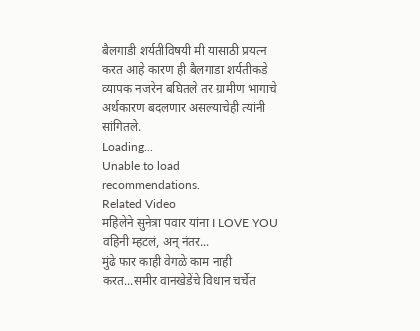बैलगाडी शर्यतीविषयी मी यासाठी प्रयत्न करत आहे कारण ही बैलगाडा शर्यतीकडे व्यापक नजरेन बघितले तर ग्रामीण भागाचे अर्थकारण बदलणार असल्याचेही त्यांनी सांगितले.
Loading...
Unable to load recommendations.
Related Video
महिलेने सुनेत्रा पवार यांना I LOVE YOU वहिनी म्हटलं, अन् नंतर...
मुंढे फार काही वेगळे काम नाही करत...समीर वानखेडेंचे विधान चर्चेत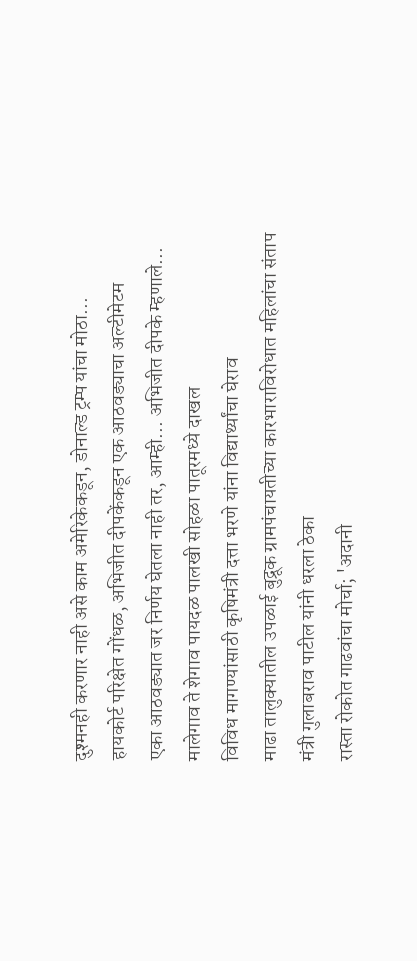दुश्मनही करणार नाही असे काम अमेरिकेकडून, डोनाल्ड ट्रम्प यांचा मोठा...
हायकोर्ट परिक्षेत गोंधळ, अभिजीत दीपकेंकडून एक आठवड्याचा अल्टीमेटम
एका आठवड्यात जर निर्णय घेतला नाही तर, आम्ही... अभिजीत दीपके म्हणाले...
मालेगाव ते शेगाव पायदळ पालखी सोहळा पातूरमध्ये दाखल
विविध मागण्यांसाठी कृषिमंत्री दत्ता भरणे यांना विद्यार्थ्यांचा घेराव
माढा तालुक्यातील उपळाई बुद्रूक ग्रामपंचायतीच्या कारभाराविरोधात महिलांचा संताप
मंत्री गुलाबराव पाटील यांनी धरला ठेका
रास्ता रोकोत गाढवांचा मोर्चा; 'अदानी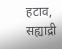हटाव, सह्याद्री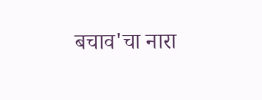बचाव'चा नारा